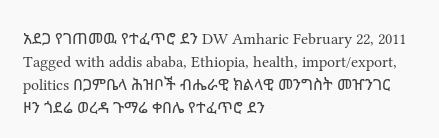አደጋ የገጠመዉ የተፈጥሮ ደን DW Amharic February 22, 2011 Tagged with addis ababa, Ethiopia, health, import/export, politics በጋምቤላ ሕዝቦች ብሔራዊ ክልላዊ መንግስት መዠንገር ዞን ጎደሬ ወረዳ ጉማሬ ቀበሌ የተፈጥሮ ደን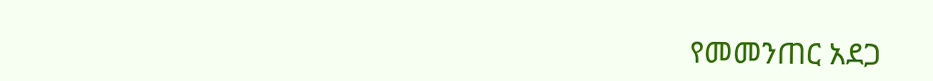የመመንጠር አደጋ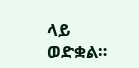ላይ ወድቋል።